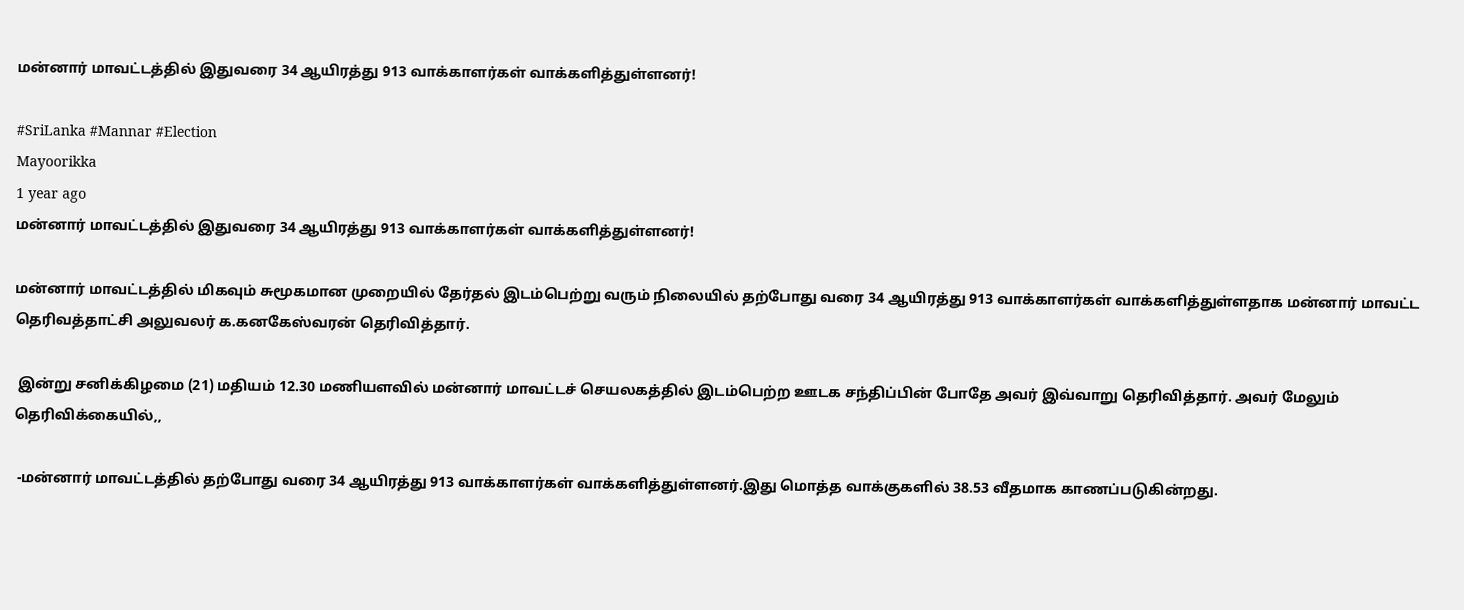மன்னார் மாவட்டத்தில் இதுவரை 34 ஆயிரத்து 913 வாக்காளர்கள் வாக்களித்துள்ளனர்!

#SriLanka #Mannar #Election
Mayoorikka
1 year ago
மன்னார் மாவட்டத்தில் இதுவரை 34 ஆயிரத்து 913 வாக்காளர்கள் வாக்களித்துள்ளனர்!

மன்னார் மாவட்டத்தில் மிகவும் சுமூகமான முறையில் தேர்தல் இடம்பெற்று வரும் நிலையில் தற்போது வரை 34 ஆயிரத்து 913 வாக்காளர்கள் வாக்களித்துள்ளதாக மன்னார் மாவட்ட தெரிவத்தாட்சி அலுவலர் க.கனகேஸ்வரன் தெரிவித்தார்.

 இன்று சனிக்கிழமை (21) மதியம் 12.30 மணியளவில் மன்னார் மாவட்டச் செயலகத்தில் இடம்பெற்ற ஊடக சந்திப்பின் போதே அவர் இவ்வாறு தெரிவித்தார். அவர் மேலும் தெரிவிக்கையில்,,

 -மன்னார் மாவட்டத்தில் தற்போது வரை 34 ஆயிரத்து 913 வாக்காளர்கள் வாக்களித்துள்ளனர்.இது மொத்த வாக்குகளில் 38.53 வீதமாக காணப்படுகின்றது.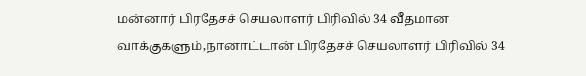மன்னார் பிரதேசச் செயலாளர் பிரிவில் 34 வீதமான வாக்குகளும்,நானாட்டான் பிரதேசச் செயலாளர் பிரிவில் 34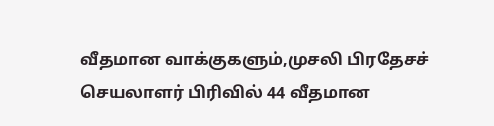வீதமான வாக்குகளும்,முசலி பிரதேசச் செயலாளர் பிரிவில் 44 வீதமான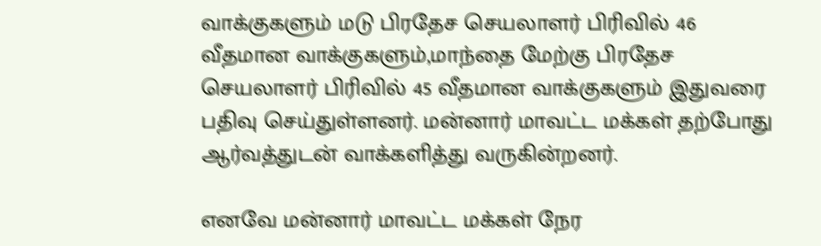வாக்குகளும் மடு பிரதேச செயலாளர் பிரிவில் 46 வீதமான வாக்குகளும்,மாந்தை மேற்கு பிரதேச செயலாளர் பிரிவில் 45 வீதமான வாக்குகளும் இதுவரை பதிவு செய்துள்ளனர். மன்னார் மாவட்ட மக்கள் தற்போது ஆர்வத்துடன் வாக்களித்து வருகின்றனர்.

எனவே மன்னார் மாவட்ட மக்கள் நேர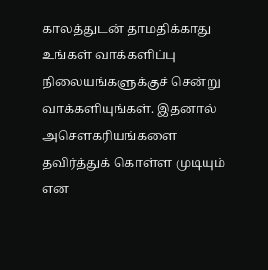காலத்துடன் தாமதிக்காது உங்கள் வாக்களிப்பு நிலையங்களுக்குச் சென்று வாக்களியுங்கள். இதனால் அசௌகரியங்களை தவிர்த்துக் கொள்ள முடியும் என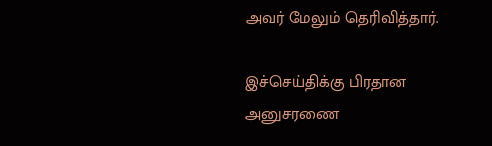அவர் மேலும் தெரிவித்தார்.

இச்செய்திக்கு பிரதான அனுசரணை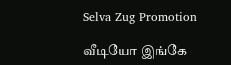Selva Zug Promotion

வீடியோ இங்கே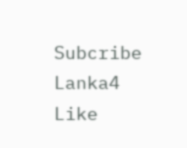Subcribe Lanka4
Like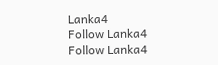Lanka4
Follow Lanka4
Follow Lanka4